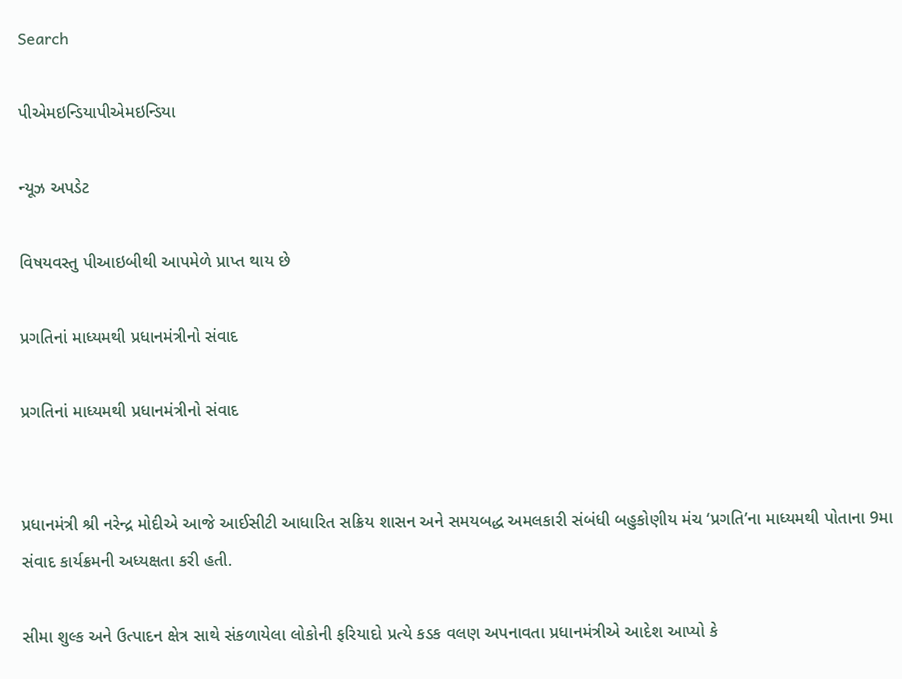Search

પીએમઇન્ડિયાપીએમઇન્ડિયા

ન્યૂઝ અપડેટ

વિષયવસ્તુ પીઆઇબીથી આપમેળે પ્રાપ્ત થાય છે

પ્રગતિનાં માધ્યમથી પ્રધાનમંત્રીનો સંવાદ

પ્રગતિનાં માધ્યમથી પ્રધાનમંત્રીનો સંવાદ


પ્રધાનમંત્રી શ્રી નરેન્દ્ર મોદીએ આજે આઈસીટી આધારિત સક્રિય શાસન અને સમયબદ્ધ અમલકારી સંબંધી બહુકોણીય મંચ ‘પ્રગતિ’ના માધ્યમથી પોતાના 9મા સંવાદ કાર્યક્રમની અધ્યક્ષતા કરી હતી.

સીમા શુલ્ક અને ઉત્પાદન ક્ષેત્ર સાથે સંકળાયેલા લોકોની ફરિયાદો પ્રત્યે કડક વલણ અપનાવતા પ્રધાનમંત્રીએ આદેશ આપ્યો કે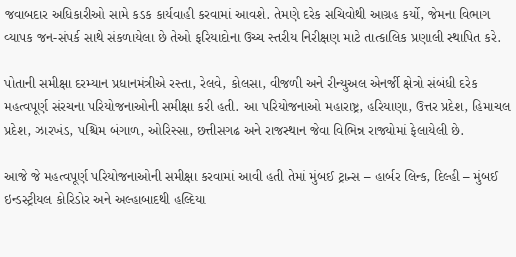જવાબદાર અધિકારીઓ સામે કડક કાર્યવાહી કરવામાં આવશે. તેમણે દરેક સચિવોથી આગ્રહ કર્યો, જેમના વિભાગ વ્યાપક જન-સંપર્ક સાથે સંકળાયેલા છે તેઓ ફરિયાદોના ઉચ્ચ સ્તરીય નિરીક્ષણ માટે તાત્કાલિક પ્રણાલી સ્થાપિત કરે.

પોતાની સમીક્ષા દરમ્યાન પ્રધાનમંત્રીએ રસ્તા, રેલવે, કોલસા, વીજળી અને રીન્યુઅલ એનર્જી ક્ષેત્રો સંબંધી દરેક મહત્વપૂર્ણ સંરચના પરિયોજનાઓની સમીક્ષા કરી હતી. આ પરિયોજનાઓ મહારાષ્ટ્ર, હરિયાણા, ઉત્તર પ્રદેશ, હિમાચલ પ્રદેશ, ઝારખંડ, પશ્ચિમ બંગાળ, ઓરિસ્સા, છત્તીસગઢ અને રાજસ્થાન જેવા વિભિન્ન રાજ્યોમાં ફેલાયેલી છે.

આજે જે મહત્વપૂર્ણ પરિયોજનાઓની સમીક્ષા કરવામાં આવી હતી તેમાં મુંબઈ ટ્રાન્સ – હાર્બર લિન્ક, દિલ્હી – મુંબઈ ઇન્ડસ્ટ્રીયલ કોરિડોર અને અલ્હાબાદથી હલ્દિયા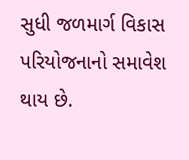સુધી જળમાર્ગ વિકાસ પરિયોજનાનો સમાવેશ થાય છે.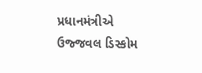પ્રધાનમંત્રીએ ઉજ્જવલ ડિસ્કોમ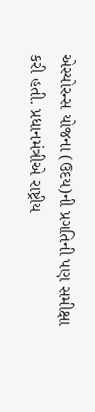એસ્યોરન્સ યોજના (ઉદય)ની પ્રગતિની પણ સમીક્ષા કરી હતી. પ્રધાનમંત્રીએ રાષ્ટ્રીય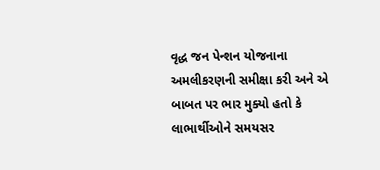વૃદ્ધ જન પેન્શન યોજનાના અમલીકરણની સમીક્ષા કરી અને એ બાબત પર ભાર મુક્યો હતો કે લાભાર્થીઓને સમયસર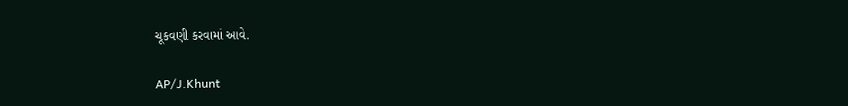ચૂકવણી કરવામાં આવે.

AP/J.Khunt